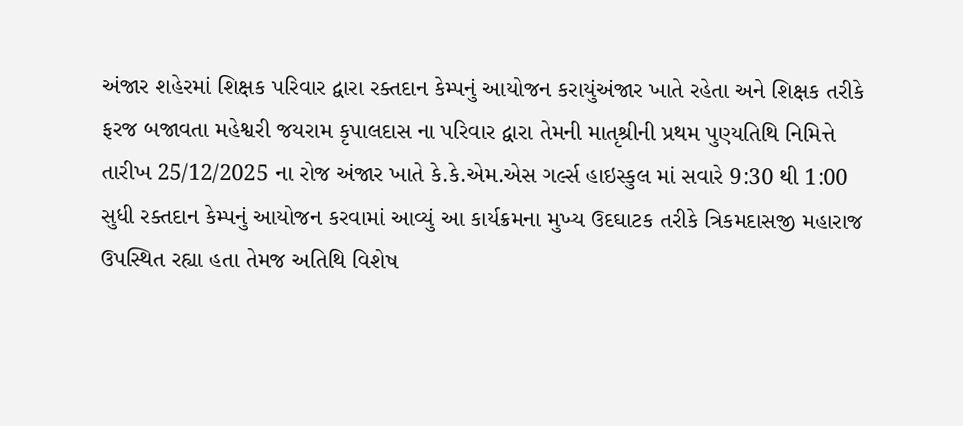અંજાર શહેરમાં શિક્ષક પરિવાર દ્વારા રક્તદાન કેમ્પનું આયોજન કરાયુંઅંજાર ખાતે રહેતા અને શિક્ષક તરીકે ફરજ બજાવતા મહેશ્વરી જયરામ કૃપાલદાસ ના પરિવાર દ્વારા તેમની માતૃશ્રીની પ્રથમ પુણ્યતિથિ નિમિત્તે તારીખ 25/12/2025 ના રોજ અંજાર ખાતે કે.કે.એમ.એસ ગર્લ્સ હાઇસ્કુલ માં સવારે 9:30 થી 1:00 સુધી રક્તદાન કેમ્પનું આયોજન કરવામાં આવ્યું આ કાર્યક્રમના મુખ્ય ઉદઘાટક તરીકે ત્રિકમદાસજી મહારાજ ઉપસ્થિત રહ્યા હતા તેમજ અતિથિ વિશેષ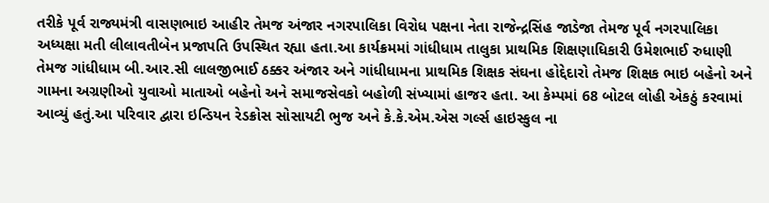તરીકે પૂર્વ રાજ્યમંત્રી વાસણભાઇ આહીર તેમજ અંજાર નગરપાલિકા વિરોધ પક્ષના નેતા રાજેન્દ્રસિંહ જાડેજા તેમજ પૂર્વ નગરપાલિકા અધ્યક્ષા મતી લીલાવતીબેન પ્રજાપતિ ઉપસ્થિત રહ્યા હતા.આ કાર્યક્રમમાં ગાંધીધામ તાલુકા પ્રાથમિક શિક્ષણાધિકારી ઉમેશભાઈ રુધાણી તેમજ ગાંધીધામ બી.આર.સી લાલજીભાઈ ઠક્કર અંજાર અને ગાંધીધામના પ્રાથમિક શિક્ષક સંઘના હોદ્દેદારો તેમજ શિક્ષક ભાઇ બહેનો અને ગામના અગ્રણીઓ યુવાઓ માતાઓ બહેનો અને સમાજસેવકો બહોળી સંખ્યામાં હાજર હતા. આ કેમ્પમાં 68 બોટલ લોહી એકઠું કરવામાં આવ્યું હતું.આ પરિવાર દ્વારા ઇન્ડિયન રેડક્રોસ સોસાયટી ભુજ અને કે.કે.એમ.એસ ગર્લ્સ હાઇસ્કુલ ના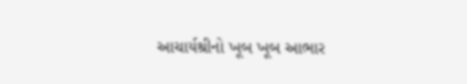આચાર્યશ્રીનો ખૂબ ખૂબ આભાર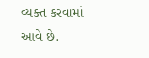વ્યક્ત કરવામાં આવે છે.